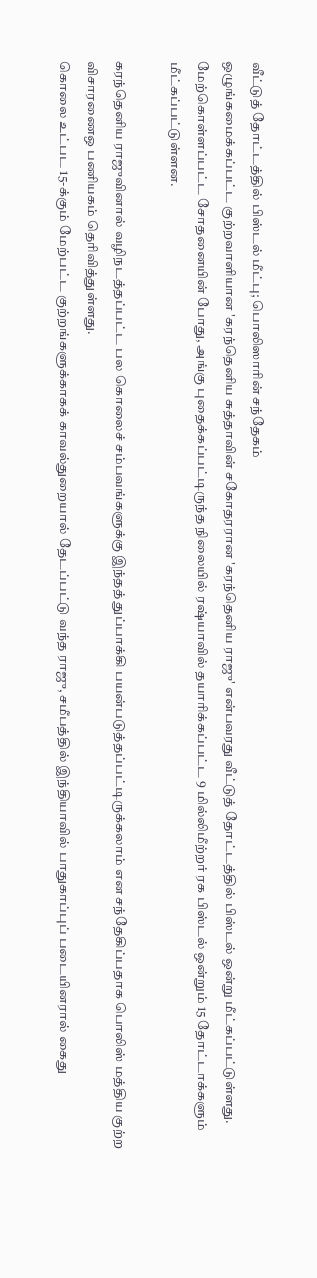வீட்டுத் தோட்டத்தில் பிஸ்டல் மீட்பு; பொலிஸாரின் சந்தேகம்
ஒழுங்கமைக்கப்பட்ட குற்றவாளியான 'கரந்தெனிய சுத்தாவின் சகோதரரான 'கரந்தெனிய ராஜு' என்பவரது வீட்டுத் தோட்டத்தில் பிஸ்டல் ஒன்று மீட்கப்பட்டுள்ளது.
மேற்கொள்ளப்பட்ட சோதனையின் போது, அங்கு புதைக்கப்பட்டிருந்த நிலையில் ரஷ்யாவில் தயாரிக்கப்பட்ட 9 மில்லிமீற்றர் ரக பிஸ்டல் ஒன்றும் 15 தோட்டாக்களும் மீட்கப்பட்டுள்ளன.

கரந்தெனிய ராஜுவினால் வழிநடத்தப்பட்ட பல கொலைச் சம்பவங்களுக்கு இந்தத் துப்பாக்கி பயன்படுத்தப்பட்டிருக்கலாம் என சந்தேகிப்பதாக பொலிஸ் மத்திய குற்ற விசாரணைஒ பணியகம் தெரிவித்துள்ளது.
கொலை உட்பட 15-க்கும் மேற்பட்ட குற்றங்களுக்காகக் காவல்துறையால் தேடப்பட்டு வந்த ராஜு, சமீபத்தில் இந்தியாவில் பாதுகாப்புப் படையினரால் கைது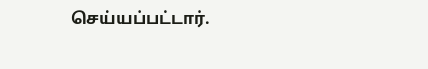செய்யப்பட்டார்.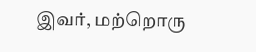இவர், மற்றொரு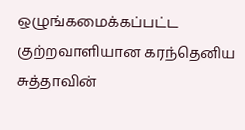ஒழுங்கமைக்கப்பட்ட குற்றவாளியான கரந்தெனிய சுத்தாவின்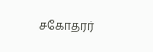சகோதரர்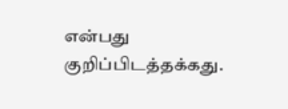என்பது குறிப்பிடத்தக்கது.